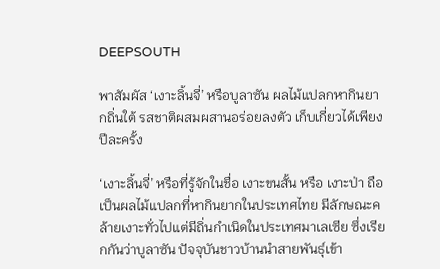DEEPSOUTH

พาสัมผัส ‘เงาะลิ้นจี่’ หรือบูลาซัน ผลไม้แปลกหากินยากถิ่นใต้ รสชาติผสมผสานอร่อยลงตัว เก็บเกี่ยวได้เพียงปีละครั้ง

‘เงาะลิ้นจี่’ หรือที่รู้จักในชื่อ เงาะขนสั้น หรือ เงาะป่า ถือเป็นผลไม้แปลกที่หากินยากในประเทศไทย มีลักษณะคล้ายเงาะทั่วไปแต่มีถิ่นกำเนิดในประเทศมาเลเซีย ซึ่งเรียกกันว่าบูลาซัน ปัจจุบันชาวบ้านนำสายพันธุ์เข้า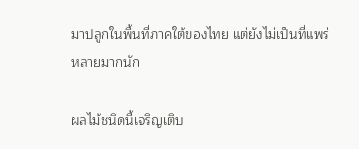มาปลูกในพื้นที่ภาคใต้ของไทย แต่ยังไม่เป็นที่แพร่หลายมากนัก

ผลไม้ชนิดนี้เจริญเติบ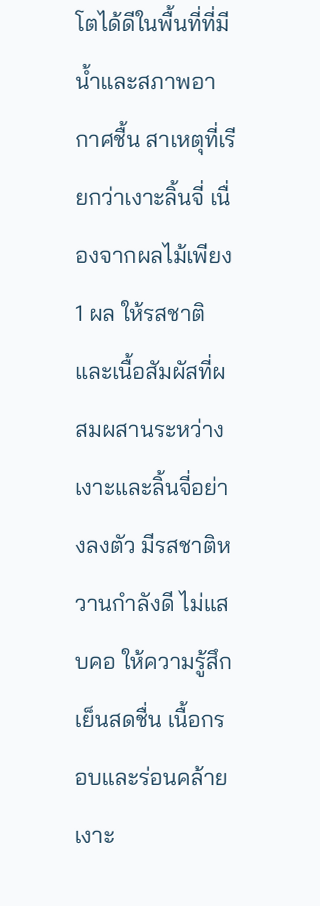โตได้ดีในพื้นที่ที่มีน้ำและสภาพอากาศชื้น สาเหตุที่เรียกว่าเงาะลิ้นจี่ เนื่องจากผลไม้เพียง 1 ผล ให้รสชาติและเนื้อสัมผัสที่ผสมผสานระหว่างเงาะและลิ้นจี่อย่างลงตัว มีรสชาติหวานกำลังดี ไม่แสบคอ ให้ความรู้สึกเย็นสดชื่น เนื้อกรอบและร่อนคล้ายเงาะ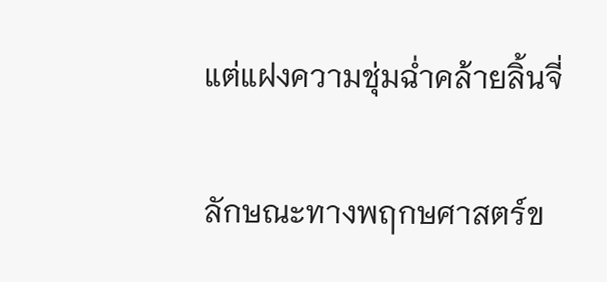แต่แฝงความชุ่มฉ่ำคล้ายลิ้นจี่

ลักษณะทางพฤกษศาสตร์ข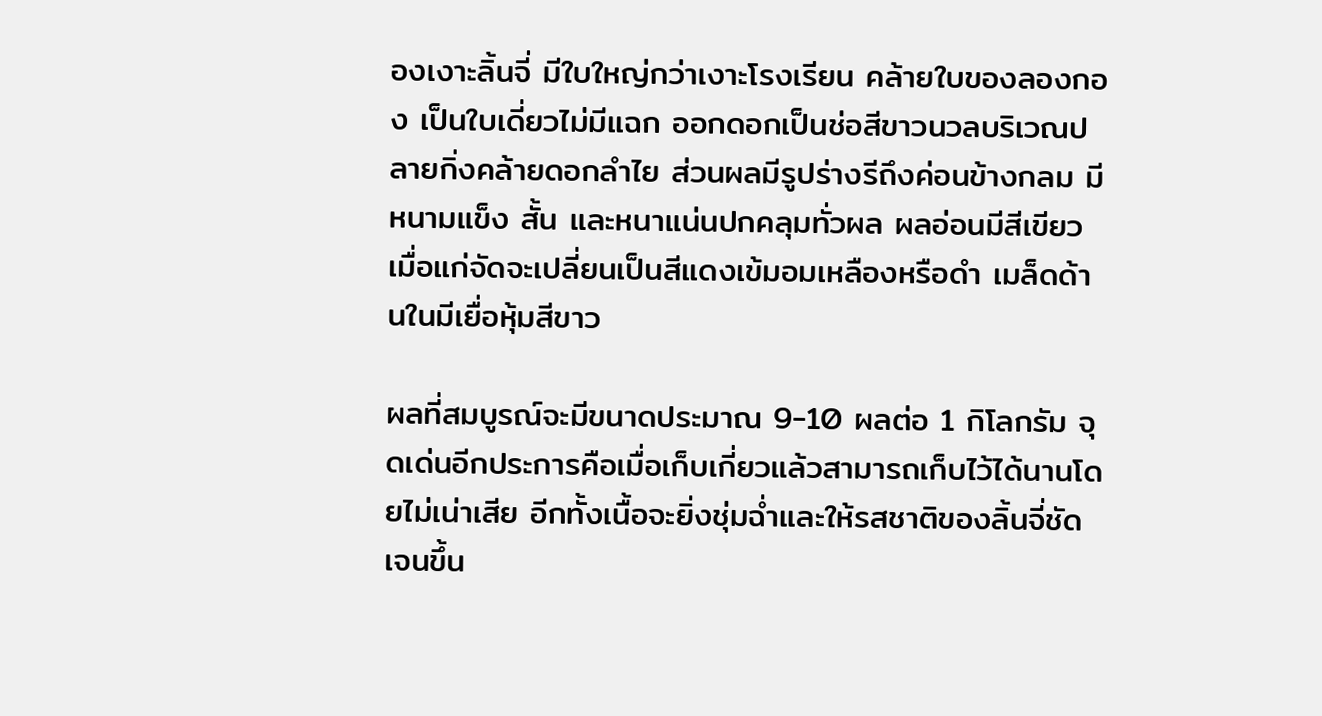องเงาะลิ้นจี่ มีใบใหญ่กว่าเงาะโรงเรียน คล้ายใบของลองกอง เป็นใบเดี่ยวไม่มีแฉก ออกดอกเป็นช่อสีขาวนวลบริเวณปลายกิ่งคล้ายดอกลำไย ส่วนผลมีรูปร่างรีถึงค่อนข้างกลม มีหนามแข็ง สั้น และหนาแน่นปกคลุมทั่วผล ผลอ่อนมีสีเขียว เมื่อแก่จัดจะเปลี่ยนเป็นสีแดงเข้มอมเหลืองหรือดำ เมล็ดด้านในมีเยื่อหุ้มสีขาว

ผลที่สมบูรณ์จะมีขนาดประมาณ 9-10 ผลต่อ 1 กิโลกรัม จุดเด่นอีกประการคือเมื่อเก็บเกี่ยวแล้วสามารถเก็บไว้ได้นานโดยไม่เน่าเสีย อีกทั้งเนื้อจะยิ่งชุ่มฉ่ำและให้รสชาติของลิ้นจี่ชัดเจนขึ้น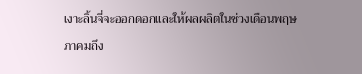เงาะลิ้นจี่จะออกดอกและให้ผลผลิตในช่วงเดือนพฤษภาคมถึง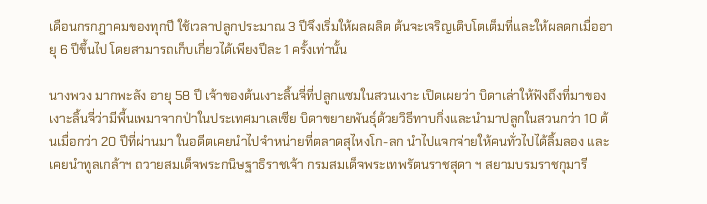เดือนกรกฎาคมของทุกปี ใช้เวลาปลูกประมาณ 3 ปีจึงเริ่มให้ผลผลิต ต้นจะเจริญเติบโตเต็มที่และให้ผลดกเมื่ออายุ 6 ปีขึ้นไป โดยสามารถเก็บเกี่ยวได้เพียงปีละ 1 ครั้งเท่านั้น

นางพวง มากพะลัง อายุ 58 ปี เจ้าของต้นเงาะลิ้นจี่ที่ปลูกแซมในสวนเงาะ เปิดเผยว่า บิดาเล่าให้ฟังถึงที่มาของเงาะลิ้นจี่ว่ามีพื้นเพมาจากป่าในประเทศมาเลเซีย บิดาขยายพันธุ์ด้วยวิธีทาบกิ่งและนำมาปลูกในสวนกว่า 10 ต้นเมื่อกว่า 20 ปีที่ผ่านมา ในอดีตเคยนำไปจำหน่ายที่ตลาดสุไหงโก-ลก นำไปแจกจ่ายให้คนทั่วไปได้ลิ้มลอง และเคยนำทูลเกล้าฯ ถวายสมเด็จพระกนิษฐาธิราชเจ้า กรมสมเด็จพระเทพรัตนราชสุดา ฯ สยามบรมราชกุมารี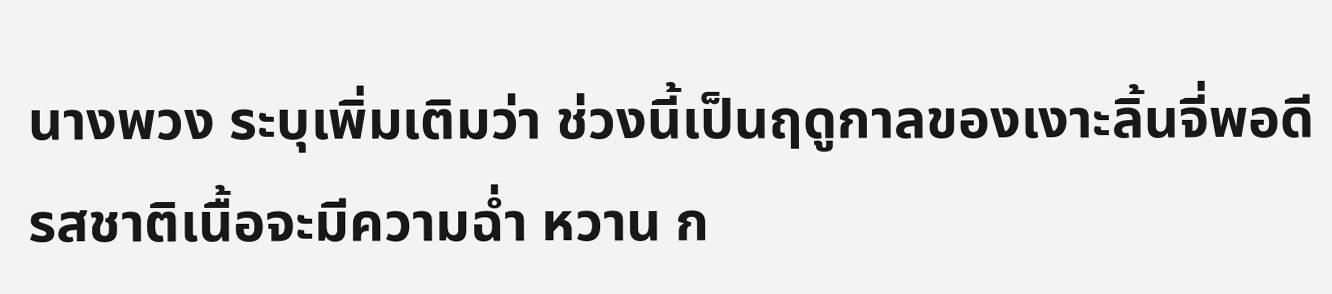นางพวง ระบุเพิ่มเติมว่า ช่วงนี้เป็นฤดูกาลของเงาะลิ้นจี่พอดี รสชาติเนื้อจะมีความฉ่ำ หวาน ก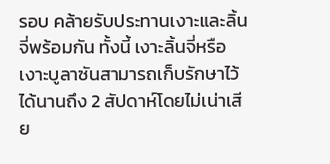รอบ คล้ายรับประทานเงาะและลิ้นจี่พร้อมกัน ทั้งนี้ เงาะลิ้นจี่หรือเงาะบูลาซันสามารถเก็บรักษาไว้ได้นานถึง 2 สัปดาห์โดยไม่เน่าเสีย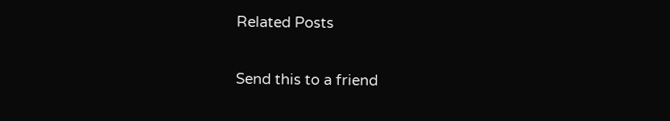Related Posts

Send this to a friend